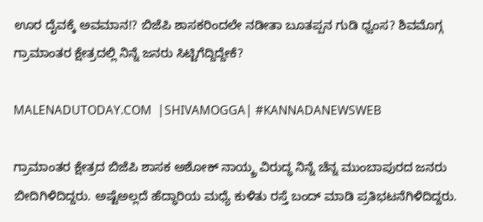ಊರ ದೈವಕ್ಕೆ ಅವಮಾನ!? ಬಿಜೆಪಿ ಶಾಸಕರಿಂದಲೇ ನಡೀತಾ ಬೂತಪ್ಪನ ಗುಡಿ ಧ್ವಂಸ? ಶಿವಮೊಗ್ಗ ಗ್ರಾಮಾಂತರ ಕ್ಷೇತ್ರದಲ್ಲಿ ನಿನ್ನೆ ಜನರು ಸಿಟ್ಟಿಗೆದ್ದಿದ್ದೇಕೆ?

MALENADUTODAY.COM  |SHIVAMOGGA| #KANNADANEWSWEB

ಗ್ರಾಮಾಂತರ ಕ್ಷೇತ್ರದ ಬಿಜೆಪಿ ಶಾಸಕ ಅಶೋಕ್ ನಾಯ್ಕ್ರ ವಿರುದ್ಧ ನಿನ್ನೆ ಚೆನ್ನ ಮುಂಬಾಪುರದ ಜನರು ಬೀದಿಗಿಳಿದಿದ್ದರು. ಅಷ್ಟೆಅಲ್ಲದೆ ಹೆದ್ಧಾರಿಯ ಮಧ್ಯೆ ಕುಳಿತು ರಸ್ತೆ ಬಂದ್ ಮಾಡಿ ಪ್ರತಿಭಟನೆಗಿಳಿದಿದ್ದರು.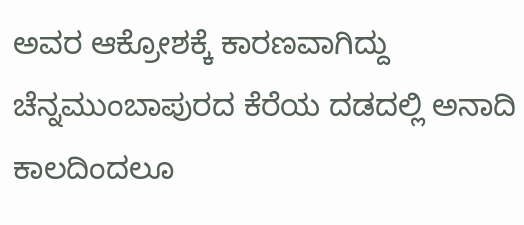ಅವರ ಆಕ್ರೋಶಕ್ಕೆ ಕಾರಣವಾಗಿದ್ದು ಚೆನ್ನಮುಂಬಾಪುರದ ಕೆರೆಯ ದಡದಲ್ಲಿ ಅನಾದಿ ಕಾಲದಿಂದಲೂ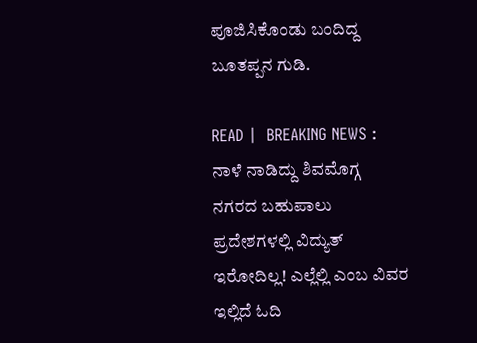ಪೂಜಿಸಿಕೊಂಡು ಬಂದಿದ್ದ ಬೂತಪ್ಪನ ಗುಡಿ.

READ |  BREAKING NEWS : ನಾಳೆ ನಾಡಿದ್ದು ಶಿವಮೊಗ್ಗ ನಗರದ ಬಹುಪಾಲು ಪ್ರದೇಶಗಳಲ್ಲಿ ವಿದ್ಯುತ್ ಇರೋದಿಲ್ಲ! ಎಲ್ಲೆಲ್ಲಿ ಎಂಬ ವಿವರ ಇಲ್ಲಿದೆ ಓದಿ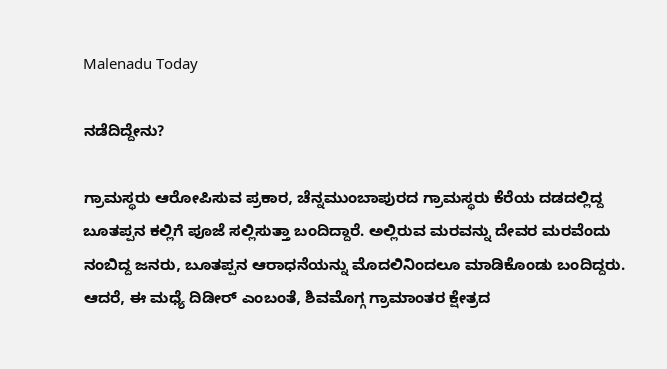Malenadu Today

ನಡೆದಿದ್ದೇನು?

ಗ್ರಾಮಸ್ಥರು ಆರೋಪಿಸುವ ಪ್ರಕಾರ, ಚೆನ್ನಮುಂಬಾಪುರದ ಗ್ರಾಮಸ್ಥರು ಕೆರೆಯ ದಡದಲ್ಲಿದ್ದ ಬೂತಪ್ಪನ ಕಲ್ಲಿಗೆ ಪೂಜೆ ಸಲ್ಲಿಸುತ್ತಾ ಬಂದಿದ್ದಾರೆ. ಅಲ್ಲಿರುವ ಮರವನ್ನು ದೇವರ ಮರವೆಂದು ನಂಬಿದ್ದ ಜನರು, ಬೂತಪ್ಪನ ಆರಾಧನೆಯನ್ನು ಮೊದಲಿನಿಂದಲೂ ಮಾಡಿಕೊಂಡು ಬಂದಿದ್ದರು. ಆದರೆ, ಈ ಮಧ್ಯೆ ದಿಡೀರ್ ಎಂಬಂತೆ, ಶಿವಮೊಗ್ಗ ಗ್ರಾಮಾಂತರ ಕ್ಷೇತ್ರದ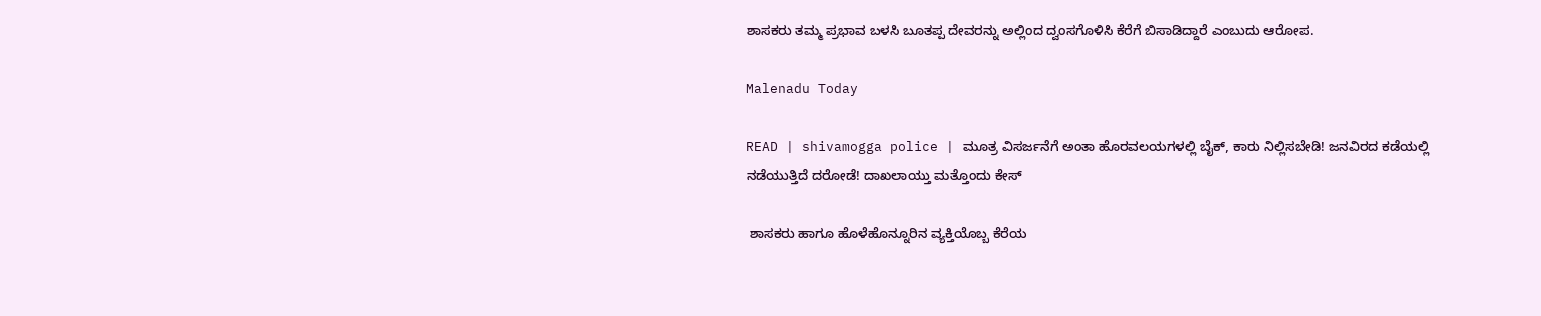ಶಾಸಕರು ತಮ್ಮ ಪ್ರಭಾವ ಬಳಸಿ ಬೂತಪ್ಪ ದೇವರನ್ನು ಅಲ್ಲಿಂದ ದ್ವಂಸಗೊಳಿಸಿ ಕೆರೆಗೆ ಬಿಸಾಡಿದ್ದಾರೆ ಎಂಬುದು ಆರೋಪ.

Malenadu Today

READ | shivamogga police | ಮೂತ್ರ ವಿಸರ್ಜನೆಗೆ ಅಂತಾ ಹೊರವಲಯಗಳಲ್ಲಿ ಬೈಕ್, ಕಾರು ನಿಲ್ಲಿಸಬೇಡಿ! ಜನವಿರದ ಕಡೆಯಲ್ಲಿ ನಡೆಯುತ್ತಿದೆ ದರೋಡೆ! ದಾಖಲಾಯ್ತು ಮತ್ತೊಂದು ಕೇಸ್

 ಶಾಸಕರು ಹಾಗೂ ಹೊಳೆಹೊನ್ನೂರಿನ ವ್ಯಕ್ತಿಯೊಬ್ಬ ಕೆರೆಯ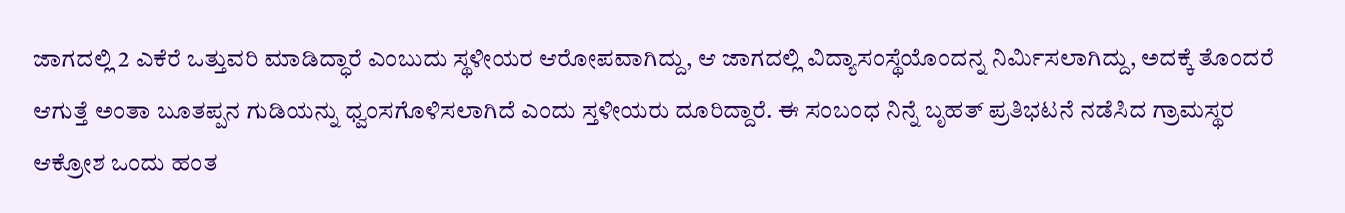ಜಾಗದಲ್ಲಿ 2 ಎಕೆರೆ ಒತ್ತುವರಿ ಮಾಡಿದ್ಧಾರೆ ಎಂಬುದು ಸ್ಥಳೀಯರ ಆರೋಪವಾಗಿದ್ದು, ಆ ಜಾಗದಲ್ಲಿ ವಿದ್ಯಾಸಂಸ್ಥೆಯೊಂದನ್ನ ನಿರ್ಮಿಸಲಾಗಿದ್ದು, ಅದಕ್ಕೆ ತೊಂದರೆ ಆಗುತ್ತೆ ಅಂತಾ ಬೂತಪ್ಪನ ಗುಡಿಯನ್ನು ಧ್ವಂಸಗೊಳಿಸಲಾಗಿದೆ ಎಂದು ಸ್ತಳೀಯರು ದೂರಿದ್ದಾರೆ. ಈ ಸಂಬಂಧ ನಿನ್ನೆ ಬೃಹತ್ ಪ್ರತಿಭಟನೆ ನಡೆಸಿದ ಗ್ರಾಮಸ್ಥರ ಆಕ್ರೋಶ ಒಂದು ಹಂತ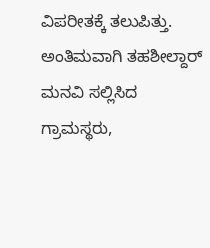ವಿಪರೀತಕ್ಕೆ ತಲುಪಿತ್ತು. ಅಂತಿಮವಾಗಿ ತಹಶೀಲ್ದಾರ್ ಮನವಿ ಸಲ್ಲಿಸಿದ ಗ್ರಾಮಸ್ಥರು,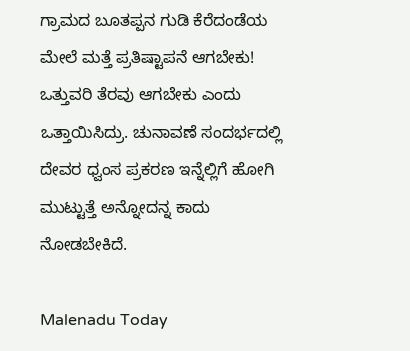ಗ್ರಾಮದ ಬೂತಪ್ಪನ ಗುಡಿ ಕೆರೆದಂಡೆಯ ಮೇಲೆ ಮತ್ತೆ ಪ್ರತಿಷ್ಟಾಪನೆ ಆಗಬೇಕು! ಒತ್ತುವರಿ ತೆರವು ಆಗಬೇಕು ಎಂದು ಒತ್ತಾಯಿಸಿದ್ರು. ಚುನಾವಣೆ ಸಂದರ್ಭದಲ್ಲಿ ದೇವರ ಧ್ವಂಸ ಪ್ರಕರಣ ಇನ್ನೆಲ್ಲಿಗೆ ಹೋಗಿ ಮುಟ್ಟುತ್ತೆ ಅನ್ನೋದನ್ನ ಕಾದು ನೋಡಬೇಕಿದೆ.

Malenadu Today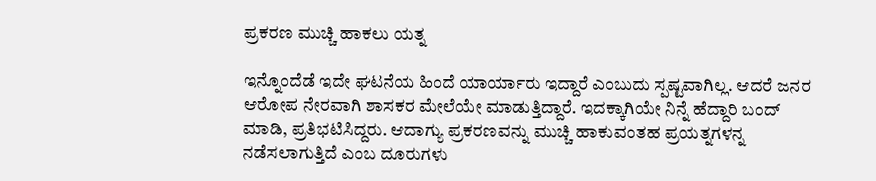ಪ್ರಕರಣ ಮುಚ್ಚಿ ಹಾಕಲು ಯತ್ನ

ಇನ್ನೊಂದೆಡೆ ಇದೇ ಘಟನೆಯ ಹಿಂದೆ ಯಾರ್ಯಾರು ಇದ್ದಾರೆ ಎಂಬುದು ಸ್ಪಷ್ಟವಾಗಿಲ್ಲ. ಆದರೆ ಜನರ ಆರೋಪ ನೇರವಾಗಿ ಶಾಸಕರ ಮೇಲೆಯೇ ಮಾಡುತ್ತಿದ್ದಾರೆ. ಇದಕ್ಕಾಗಿಯೇ ನಿನ್ನೆ ಹೆದ್ದಾರಿ ಬಂದ್ ಮಾಡಿ, ಪ್ರತಿಭಟಿಸಿದ್ದರು. ಆದಾಗ್ಯು ಪ್ರಕರಣವನ್ನು ಮುಚ್ಚಿ ಹಾಕುವಂತಹ ಪ್ರಯತ್ನಗಳನ್ನ ನಡೆಸಲಾಗುತ್ತಿದೆ ಎಂಬ ದೂರುಗಳು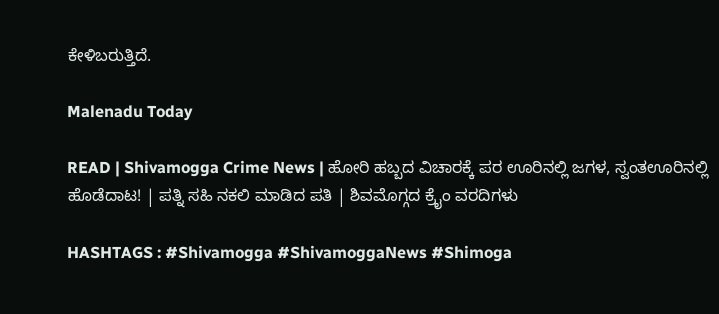ಕೇಳಿಬರುತ್ತಿದೆ.

Malenadu Today

READ | Shivamogga Crime News | ಹೋರಿ ಹಬ್ಬದ ವಿಚಾರಕ್ಕೆ ಪರ ಊರಿನಲ್ಲಿ ಜಗಳ, ಸ್ವಂತಊರಿನಲ್ಲಿ ಹೊಡೆದಾಟ! | ಪತ್ನಿ ಸಹಿ ನಕಲಿ ಮಾಡಿದ ಪತಿ | ಶಿವಮೊಗ್ಗದ ಕ್ರೈಂ ವರದಿಗಳು

HASHTAGS : #Shivamogga #ShivamoggaNews #Shimoga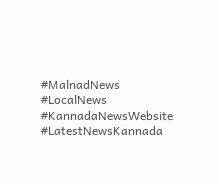#MalnadNews #LocalNews #KannadaNewsWebsite #LatestNewsKannada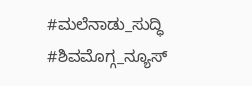#ಮಲೆನಾಡು_ಸುದ್ಧಿ #ಶಿವಮೊಗ್ಗ_ನ್ಯೂಸ್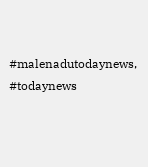#malenadutodaynews, #todaynews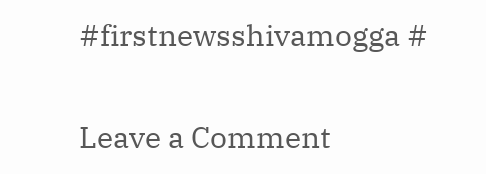#firstnewsshivamogga #

Leave a Comment